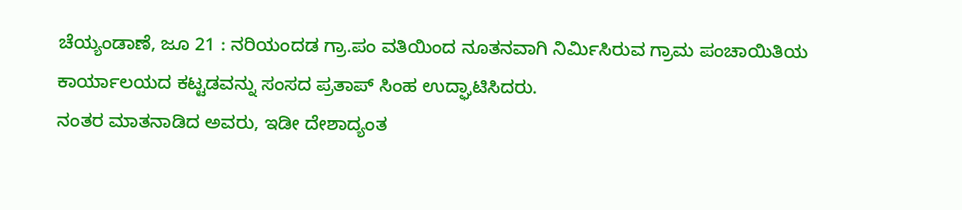ಚೆಯ್ಯಂಡಾಣೆ, ಜೂ 21 : ನರಿಯಂದಡ ಗ್ರಾ.ಪಂ ವತಿಯಿಂದ ನೂತನವಾಗಿ ನಿರ್ಮಿಸಿರುವ ಗ್ರಾಮ ಪಂಚಾಯಿತಿಯ ಕಾರ್ಯಾಲಯದ ಕಟ್ಟಡವನ್ನು ಸಂಸದ ಪ್ರತಾಪ್ ಸಿಂಹ ಉದ್ಘಾಟಿಸಿದರು.
ನಂತರ ಮಾತನಾಡಿದ ಅವರು, ಇಡೀ ದೇಶಾದ್ಯಂತ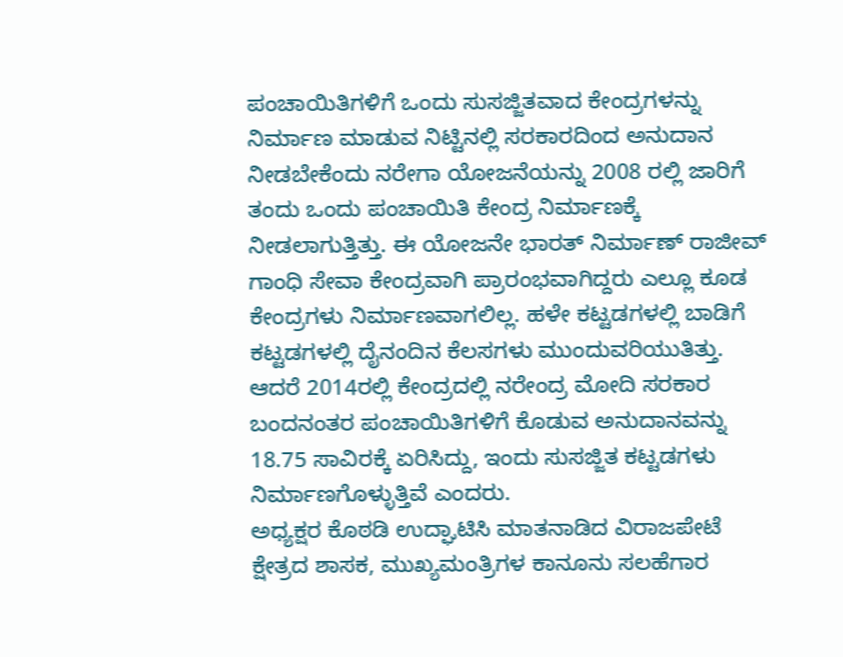ಪಂಚಾಯಿತಿಗಳಿಗೆ ಒಂದು ಸುಸಜ್ಜಿತವಾದ ಕೇಂದ್ರಗಳನ್ನು ನಿರ್ಮಾಣ ಮಾಡುವ ನಿಟ್ಟಿನಲ್ಲಿ ಸರಕಾರದಿಂದ ಅನುದಾನ ನೀಡಬೇಕೆಂದು ನರೇಗಾ ಯೋಜನೆಯನ್ನು 2008 ರಲ್ಲಿ ಜಾರಿಗೆ ತಂದು ಒಂದು ಪಂಚಾಯಿತಿ ಕೇಂದ್ರ ನಿರ್ಮಾಣಕ್ಕೆ ನೀಡಲಾಗುತ್ತಿತ್ತು. ಈ ಯೋಜನೇ ಭಾರತ್ ನಿರ್ಮಾಣ್ ರಾಜೀವ್ ಗಾಂಧಿ ಸೇವಾ ಕೇಂದ್ರವಾಗಿ ಪ್ರಾರಂಭವಾಗಿದ್ದರು ಎಲ್ಲೂ ಕೂಡ ಕೇಂದ್ರಗಳು ನಿರ್ಮಾಣವಾಗಲಿಲ್ಲ. ಹಳೇ ಕಟ್ಟಡಗಳಲ್ಲಿ ಬಾಡಿಗೆ ಕಟ್ಟಡಗಳಲ್ಲಿ ದೈನಂದಿನ ಕೆಲಸಗಳು ಮುಂದುವರಿಯುತಿತ್ತು. ಆದರೆ 2014ರಲ್ಲಿ ಕೇಂದ್ರದಲ್ಲಿ ನರೇಂದ್ರ ಮೋದಿ ಸರಕಾರ ಬಂದನಂತರ ಪಂಚಾಯಿತಿಗಳಿಗೆ ಕೊಡುವ ಅನುದಾನವನ್ನು 18.75 ಸಾವಿರಕ್ಕೆ ಏರಿಸಿದ್ದು, ಇಂದು ಸುಸಜ್ಜಿತ ಕಟ್ಟಡಗಳು ನಿರ್ಮಾಣಗೊಳ್ಳುತ್ತಿವೆ ಎಂದರು.
ಅಧ್ಯಕ್ಷರ ಕೊಠಡಿ ಉದ್ಘಾಟಿಸಿ ಮಾತನಾಡಿದ ವಿರಾಜಪೇಟೆ ಕ್ಷೇತ್ರದ ಶಾಸಕ, ಮುಖ್ಯಮಂತ್ರಿಗಳ ಕಾನೂನು ಸಲಹೆಗಾರ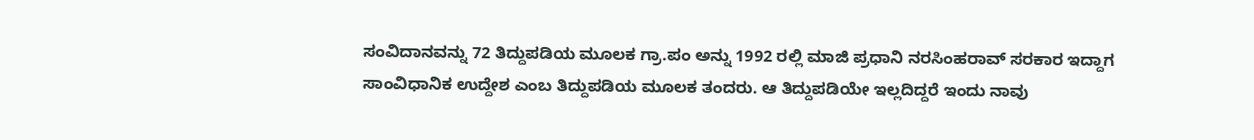ಸಂವಿದಾನವನ್ನು 72 ತಿದ್ದುಪಡಿಯ ಮೂಲಕ ಗ್ರಾ.ಪಂ ಅನ್ನು 1992 ರಲ್ಲಿ ಮಾಜಿ ಪ್ರಧಾನಿ ನರಸಿಂಹರಾವ್ ಸರಕಾರ ಇದ್ದಾಗ ಸಾಂವಿಧಾನಿಕ ಉದ್ದೇಶ ಎಂಬ ತಿದ್ದುಪಡಿಯ ಮೂಲಕ ತಂದರು. ಆ ತಿದ್ದುಪಡಿಯೇ ಇಲ್ಲದಿದ್ದರೆ ಇಂದು ನಾವು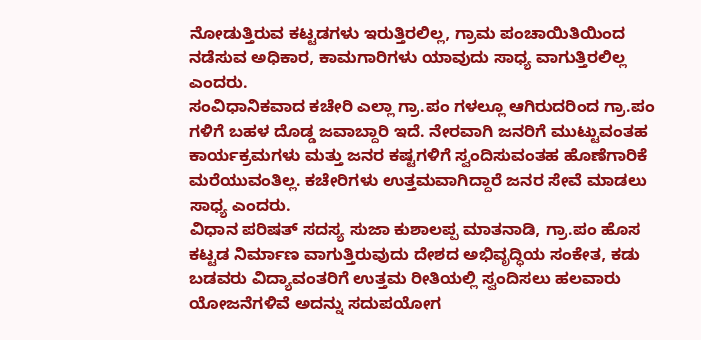ನೋಡುತ್ತಿರುವ ಕಟ್ಟಡಗಳು ಇರುತ್ತಿರಲಿಲ್ಲ, ಗ್ರಾಮ ಪಂಚಾಯಿತಿಯಿಂದ ನಡೆಸುವ ಅಧಿಕಾರ, ಕಾಮಗಾರಿಗಳು ಯಾವುದು ಸಾಧ್ಯ ವಾಗುತ್ತಿರಲಿಲ್ಲ ಎಂದರು.
ಸಂವಿಧಾನಿಕವಾದ ಕಚೇರಿ ಎಲ್ಲಾ ಗ್ರಾ.ಪಂ ಗಳಲ್ಲೂ ಆಗಿರುದರಿಂದ ಗ್ರಾ.ಪಂ ಗಳಿಗೆ ಬಹಳ ದೊಡ್ಡ ಜವಾಬ್ದಾರಿ ಇದೆ. ನೇರವಾಗಿ ಜನರಿಗೆ ಮುಟ್ಟುವಂತಹ ಕಾರ್ಯಕ್ರಮಗಳು ಮತ್ತು ಜನರ ಕಷ್ಟಗಳಿಗೆ ಸ್ವಂದಿಸುವಂತಹ ಹೊಣೆಗಾರಿಕೆ ಮರೆಯುವಂತಿಲ್ಲ. ಕಚೇರಿಗಳು ಉತ್ತಮವಾಗಿದ್ದಾರೆ ಜನರ ಸೇವೆ ಮಾಡಲು ಸಾಧ್ಯ ಎಂದರು.
ವಿಧಾನ ಪರಿಷತ್ ಸದಸ್ಯ ಸುಜಾ ಕುಶಾಲಪ್ಪ ಮಾತನಾಡಿ, ಗ್ರಾ.ಪಂ ಹೊಸ ಕಟ್ಟಡ ನಿರ್ಮಾಣ ವಾಗುತ್ತಿರುವುದು ದೇಶದ ಅಭಿವೃದ್ಧಿಯ ಸಂಕೇತ, ಕಡು ಬಡವರು ವಿದ್ಯಾವಂತರಿಗೆ ಉತ್ತಮ ರೀತಿಯಲ್ಲಿ ಸ್ವಂದಿಸಲು ಹಲವಾರು ಯೋಜನೆಗಳಿವೆ ಅದನ್ನು ಸದುಪಯೋಗ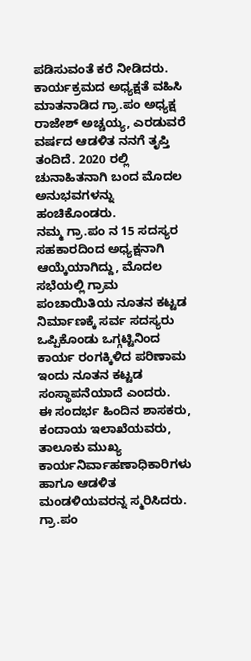ಪಡಿಸುವಂತೆ ಕರೆ ನೀಡಿದರು.
ಕಾರ್ಯಕ್ರಮದ ಅಧ್ಯಕ್ಷತೆ ವಹಿಸಿ ಮಾತನಾಡಿದ ಗ್ರಾ.ಪಂ ಅಧ್ಯಕ್ಷ ರಾಜೇಶ್ ಅಚ್ಚಯ್ಯ, ಎರಡುವರೆ ವರ್ಷದ ಆಡಳಿತ ನನಗೆ ತೃಪ್ತಿ ತಂದಿದೆ. 2020 ರಲ್ಲಿ ಚುನಾಹಿತನಾಗಿ ಬಂದ ಮೊದಲ ಅನುಭವಗಳನ್ನು ಹಂಚಿಕೊಂಡರು.
ನಮ್ಮ ಗ್ರಾ.ಪಂ ನ 15 ಸದಸ್ಯರ ಸಹಕಾರದಿಂದ ಅಧ್ಯಕ್ಷನಾಗಿ ಆಯ್ಕೆಯಾಗಿದ್ದು, ಮೊದಲ ಸಭೆಯಲ್ಲಿ ಗ್ರಾಮ ಪಂಚಾಯಿತಿಯ ನೂತನ ಕಟ್ಟಡ ನಿರ್ಮಾಣಕ್ಕೆ ಸರ್ವ ಸದಸ್ಯರು ಒಪ್ಪಿಕೊಂಡು ಒಗ್ಗಟ್ಟಿನಿಂದ ಕಾರ್ಯ ರಂಗಕ್ಕಿಳಿದ ಪರಿಣಾಮ ಇಂದು ನೂತನ ಕಟ್ಟಡ ಸಂಸ್ಥಾಪನೆಯಾದೆ ಎಂದರು.
ಈ ಸಂದರ್ಭ ಹಿಂದಿನ ಶಾಸಕರು, ಕಂದಾಯ ಇಲಾಖೆಯವರು, ತಾಲೂಕು ಮುಖ್ಯ ಕಾರ್ಯನಿರ್ವಾಹಣಾಧಿಕಾರಿಗಳು ಹಾಗೂ ಆಡಳಿತ ಮಂಡಳಿಯವರನ್ನ ಸ್ಮರಿಸಿದರು.
ಗ್ರಾ.ಪಂ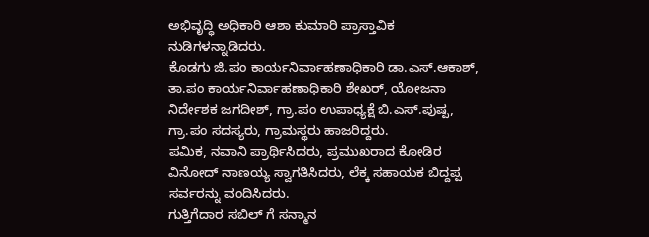ಅಭಿವೃದ್ಧಿ ಅಧಿಕಾರಿ ಆಶಾ ಕುಮಾರಿ ಪ್ರಾಸ್ತಾವಿಕ ನುಡಿಗಳನ್ನಾಡಿದರು.
ಕೊಡಗು ಜಿ.ಪಂ ಕಾರ್ಯನಿರ್ವಾಹಣಾಧಿಕಾರಿ ಡಾ.ಎಸ್.ಆಕಾಶ್, ತಾ.ಪಂ ಕಾರ್ಯನಿರ್ವಾಹಣಾಧಿಕಾರಿ ಶೇಖರ್, ಯೋಜನಾ ನಿರ್ದೇಶಕ ಜಗದೀಶ್, ಗ್ರಾ.ಪಂ ಉಪಾಧ್ಯಕ್ಷೆ ಬಿ.ಎಸ್.ಪುಷ್ಪ, ಗ್ರಾ.ಪಂ ಸದಸ್ಯರು, ಗ್ರಾಮಸ್ಥರು ಹಾಜರಿದ್ದರು.
ಪಮಿಕ, ನವಾನಿ ಪ್ರಾರ್ಥಿಸಿದರು, ಪ್ರಮುಖರಾದ ಕೋಡಿರ ವಿನೋದ್ ನಾಣಯ್ಯ ಸ್ವಾಗತಿಸಿದರು, ಲೆಕ್ಕ ಸಹಾಯಕ ಬಿದ್ದಪ್ಪ ಸರ್ವರನ್ನು ವಂದಿಸಿದರು.
ಗುತ್ತಿಗೆದಾರ ಸಬಿಲ್ ಗೆ ಸನ್ಮಾನ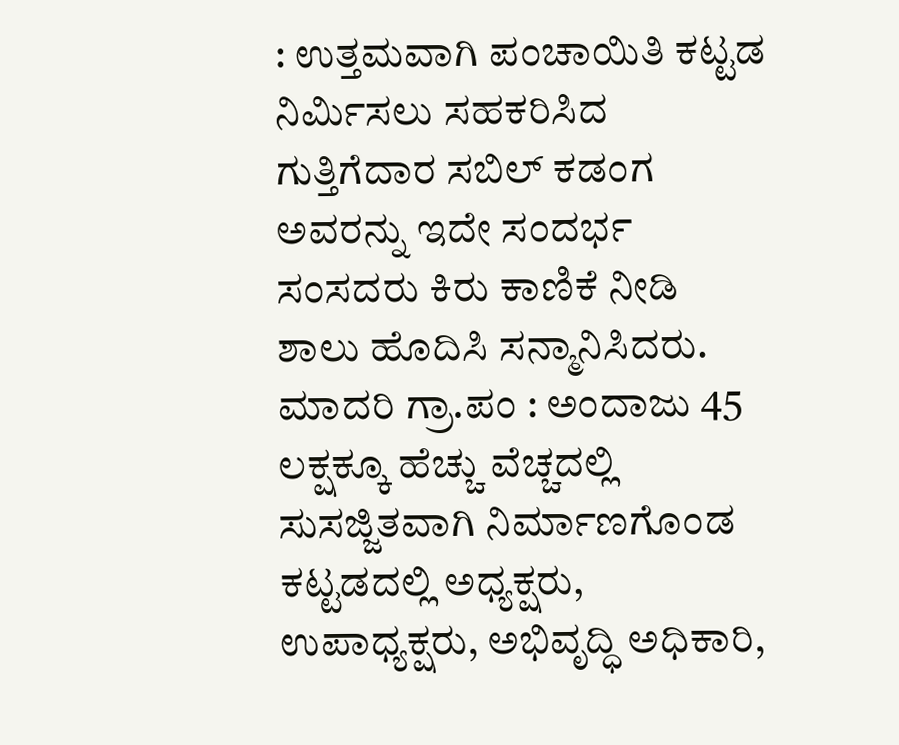: ಉತ್ತಮವಾಗಿ ಪಂಚಾಯಿತಿ ಕಟ್ಟಡ ನಿರ್ಮಿಸಲು ಸಹಕರಿಸಿದ ಗುತ್ತಿಗೆದಾರ ಸಬಿಲ್ ಕಡಂಗ ಅವರನ್ನು ಇದೇ ಸಂದರ್ಭ ಸಂಸದರು ಕಿರು ಕಾಣಿಕೆ ನೀಡಿ ಶಾಲು ಹೊದಿಸಿ ಸನ್ಮಾನಿಸಿದರು.
ಮಾದರಿ ಗ್ರಾ.ಪಂ : ಅಂದಾಜು 45 ಲಕ್ಷಕ್ಕೂ ಹೆಚ್ಚು ವೆಚ್ಚದಲ್ಲಿ ಸುಸಜ್ಜಿತವಾಗಿ ನಿರ್ಮಾಣಗೊಂಡ ಕಟ್ಟಡದಲ್ಲಿ ಅಧ್ಯಕ್ಷರು, ಉಪಾಧ್ಯಕ್ಷರು, ಅಭಿವೃದ್ಧಿ ಅಧಿಕಾರಿ,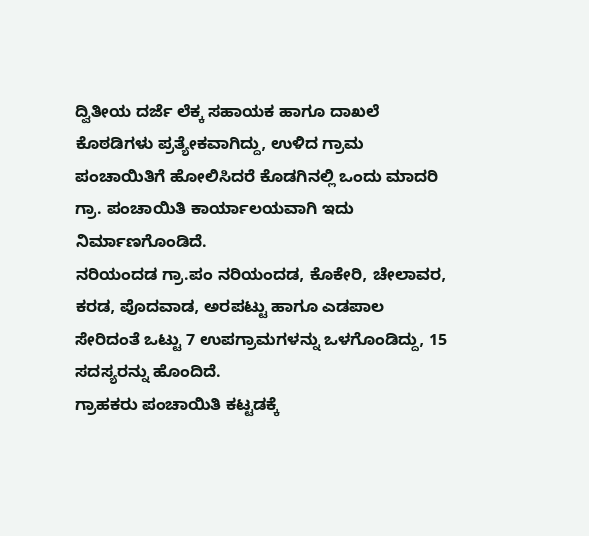ದ್ವಿತೀಯ ದರ್ಜೆ ಲೆಕ್ಕ ಸಹಾಯಕ ಹಾಗೂ ದಾಖಲೆ ಕೊಠಡಿಗಳು ಪ್ರತ್ಯೇಕವಾಗಿದ್ದು, ಉಳಿದ ಗ್ರಾಮ ಪಂಚಾಯಿತಿಗೆ ಹೋಲಿಸಿದರೆ ಕೊಡಗಿನಲ್ಲಿ ಒಂದು ಮಾದರಿ ಗ್ರಾ. ಪಂಚಾಯಿತಿ ಕಾರ್ಯಾಲಯವಾಗಿ ಇದು ನಿರ್ಮಾಣಗೊಂಡಿದೆ.
ನರಿಯಂದಡ ಗ್ರಾ.ಪಂ ನರಿಯಂದಡ, ಕೊಕೇರಿ, ಚೇಲಾವರ, ಕರಡ, ಪೊದವಾಡ, ಅರಪಟ್ಟು ಹಾಗೂ ಎಡಪಾಲ ಸೇರಿದಂತೆ ಒಟ್ಟು 7 ಉಪಗ್ರಾಮಗಳನ್ನು ಒಳಗೊಂಡಿದ್ದು, 15 ಸದಸ್ಯರನ್ನು ಹೊಂದಿದೆ.
ಗ್ರಾಹಕರು ಪಂಚಾಯಿತಿ ಕಟ್ಟಡಕ್ಕೆ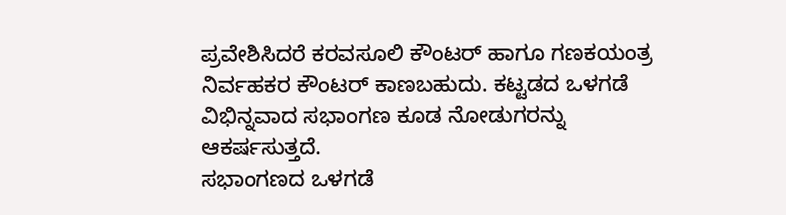ಪ್ರವೇಶಿಸಿದರೆ ಕರವಸೂಲಿ ಕೌಂಟರ್ ಹಾಗೂ ಗಣಕಯಂತ್ರ ನಿರ್ವಹಕರ ಕೌಂಟರ್ ಕಾಣಬಹುದು. ಕಟ್ಟಡದ ಒಳಗಡೆ ವಿಭಿನ್ನವಾದ ಸಭಾಂಗಣ ಕೂಡ ನೋಡುಗರನ್ನು ಆಕರ್ಷಸುತ್ತದೆ.
ಸಭಾಂಗಣದ ಒಳಗಡೆ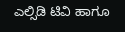ಎಲ್ಸಿಡಿ ಟಿವಿ ಹಾಗೂ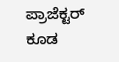ಪ್ರಾಜೆಕ್ಟರ್ ಕೂಡ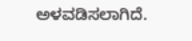ಅಳವಡಿಸಲಾಗಿದೆ.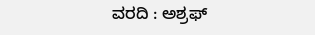ವರದಿ : ಅಶ್ರಫ್